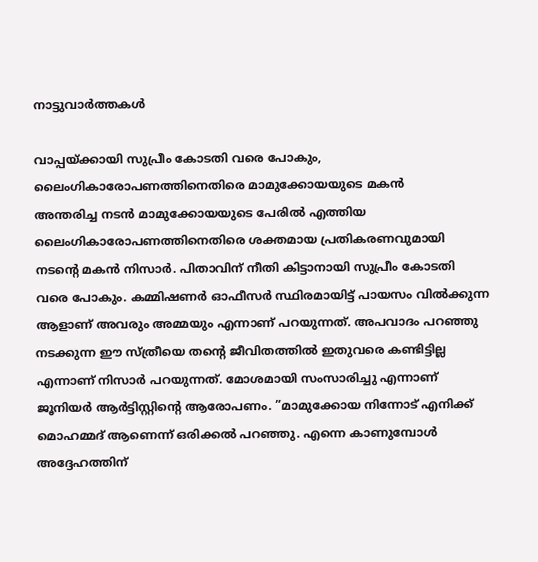നാട്ടുവാര്‍ത്തകള്‍

വാപ്പയ്ക്കായി സുപ്രീം കോടതി വരെ പോകും, ലൈംഗികാരോപണത്തിനെതിരെ മാമുക്കോയയുടെ മകന്‍
അന്തരിച്ച നടന്‍ മാമുക്കോയയുടെ പേരില്‍ എത്തിയ ലൈംഗികാരോപണത്തിനെതിരെ ശക്തമായ പ്രതികരണവുമായി നടന്റെ മകന്‍ നിസാര്‍. പിതാവിന് നീതി കിട്ടാനായി സുപ്രീം കോടതി വരെ പോകും. കമ്മിഷണര്‍ ഓഫീസര്‍ സ്ഥിരമായിട്ട് പായസം വില്‍ക്കുന്ന ആളാണ് അവരും അമ്മയും എന്നാണ് പറയുന്നത്. അപവാദം പറഞ്ഞു നടക്കുന്ന ഈ സ്ത്രീയെ തന്റെ ജീവിതത്തില്‍ ഇതുവരെ കണ്ടിട്ടില്ല എന്നാണ് നിസാര്‍ പറയുന്നത്. മോശമായി സംസാരിച്ചു എന്നാണ് ജൂനിയര്‍ ആര്‍ട്ടിസ്റ്റിന്റെ ആരോപണം. ”മാമുക്കോയ നിന്നോട് എനിക്ക് മൊഹമ്മദ് ആണെന്ന് ഒരിക്കല്‍ പറഞ്ഞു. എന്നെ കാണുമ്പോള്‍ അദ്ദേഹത്തിന്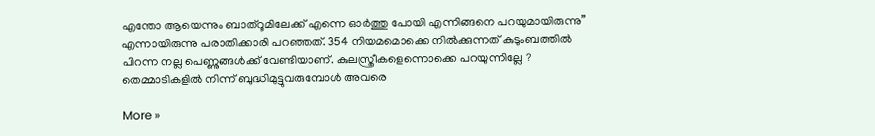എന്തോ ആയെന്നും ബാത്‌റൂമിലേക്ക് എന്നെ ഓര്‍ത്തു പോയി എന്നിങ്ങനെ പറയുമായിരുന്നു” എന്നായിരുന്നു പരാതിക്കാരി പറഞ്ഞത്. 354 നിയമമൊക്കെ നില്‍ക്കുന്നത് കുടുംബത്തില്‍ പിറന്ന നല്ല പെണ്ണുങ്ങള്‍ക്ക് വേണ്ടിയാണ്. കുലസ്ത്രീകളെന്നൊക്കെ പറയുന്നില്ലേ ? തെമ്മാടികളില്‍ നിന്ന് ബുദ്ധിമുട്ടുവരുമ്പോള്‍ അവരെ

More »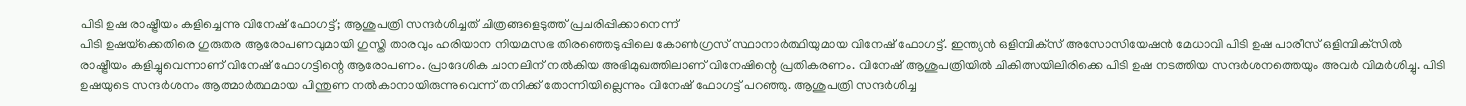പിടി ഉഷ രാഷ്ട്രീയം കളിച്ചെന്നു വിനേഷ് ഫോഗട്ട്; ആശുപത്രി സന്ദര്‍ശിച്ചത് ചിത്രങ്ങളെടുത്ത് പ്രചരിപ്പിക്കാനെന്ന്
പിടി ഉഷയ്‌ക്കെതിരെ ഗുരുതര ആരോപണവുമായി ഗുസ്തി താരവും ഹരിയാന നിയമസഭ തിരഞ്ഞെടുപ്പിലെ കോണ്‍ഗ്രസ് സ്ഥാനാര്‍ത്ഥിയുമായ വിനേഷ് ഫോഗട്ട്. ഇന്ത്യന്‍ ഒളിമ്പിക്‌സ് അസോസിയേഷന്‍ മേധാവി പിടി ഉഷ പാരീസ് ഒളിമ്പിക്‌സില്‍ രാഷ്ട്രീയം കളിച്ചുവെന്നാണ് വിനേഷ് ഫോഗട്ടിന്റെ ആരോപണം. പ്രാദേശിക ചാനലിന് നല്‍കിയ അഭിമുഖത്തിലാണ് വിനേഷിന്റെ പ്രതികരണം. വിനേഷ് ആശുപത്രിയില്‍ ചികിത്സയിലിരിക്കെ പിടി ഉഷ നടത്തിയ സന്ദര്‍ശനത്തെയും അവര്‍ വിമര്‍ശിച്ചു. പിടി ഉഷയുടെ സന്ദര്‍ശനം ആത്മാര്‍ത്ഥമായ പിന്തുണ നല്‍കാനായിരുന്നുവെന്ന് തനിക്ക് തോന്നിയില്ലെന്നും വിനേഷ് ഫോഗട്ട് പറഞ്ഞു. ആശുപത്രി സന്ദര്‍ശിച്ച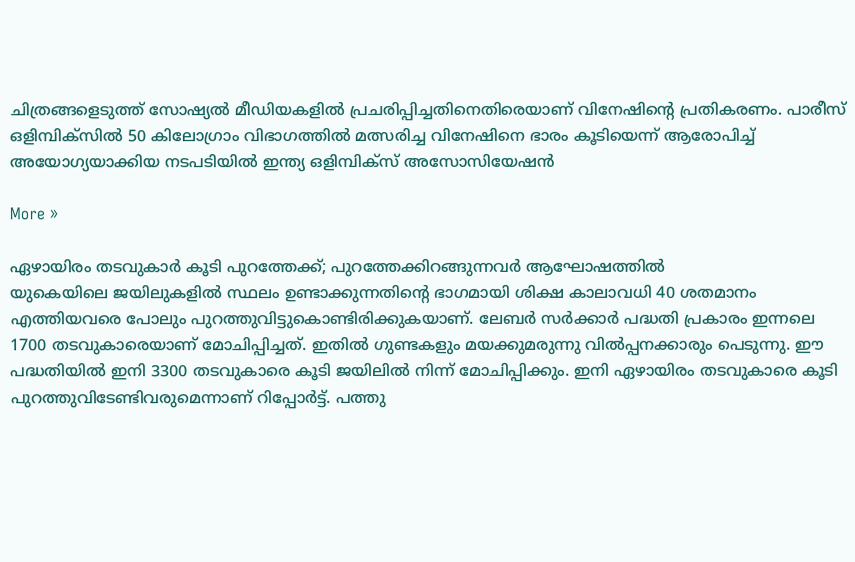ചിത്രങ്ങളെടുത്ത് സോഷ്യല്‍ മീഡിയകളില്‍ പ്രചരിപ്പിച്ചതിനെതിരെയാണ് വിനേഷിന്റെ പ്രതികരണം. പാരീസ് ഒളിമ്പിക്‌സില്‍ 50 കിലോഗ്രാം വിഭാഗത്തില്‍ മത്സരിച്ച വിനേഷിനെ ഭാരം കൂടിയെന്ന് ആരോപിച്ച് അയോഗ്യയാക്കിയ നടപടിയില്‍ ഇന്ത്യ ഒളിമ്പിക്‌സ് അസോസിയേഷന്‍

More »

ഏഴായിരം തടവുകാര്‍ കൂടി പുറത്തേക്ക്; പുറത്തേക്കിറങ്ങുന്നവര്‍ ആഘോഷത്തില്‍
യുകെയിലെ ജയിലുകളില്‍ സ്ഥലം ഉണ്ടാക്കുന്നതിന്റെ ഭാഗമായി ശിക്ഷ കാലാവധി 40 ശതമാനം എത്തിയവരെ പോലും പുറത്തുവിട്ടുകൊണ്ടിരിക്കുകയാണ്. ലേബര്‍ സര്‍ക്കാര്‍ പദ്ധതി പ്രകാരം ഇന്നലെ 1700 തടവുകാരെയാണ് മോചിപ്പിച്ചത്. ഇതില്‍ ഗുണ്ടകളും മയക്കുമരുന്നു വില്‍പ്പനക്കാരും പെടുന്നു. ഈ പദ്ധതിയില്‍ ഇനി 3300 തടവുകാരെ കൂടി ജയിലില്‍ നിന്ന് മോചിപ്പിക്കും. ഇനി ഏഴായിരം തടവുകാരെ കൂടി പുറത്തുവിടേണ്ടിവരുമെന്നാണ് റിപ്പോര്‍ട്ട്. പത്തു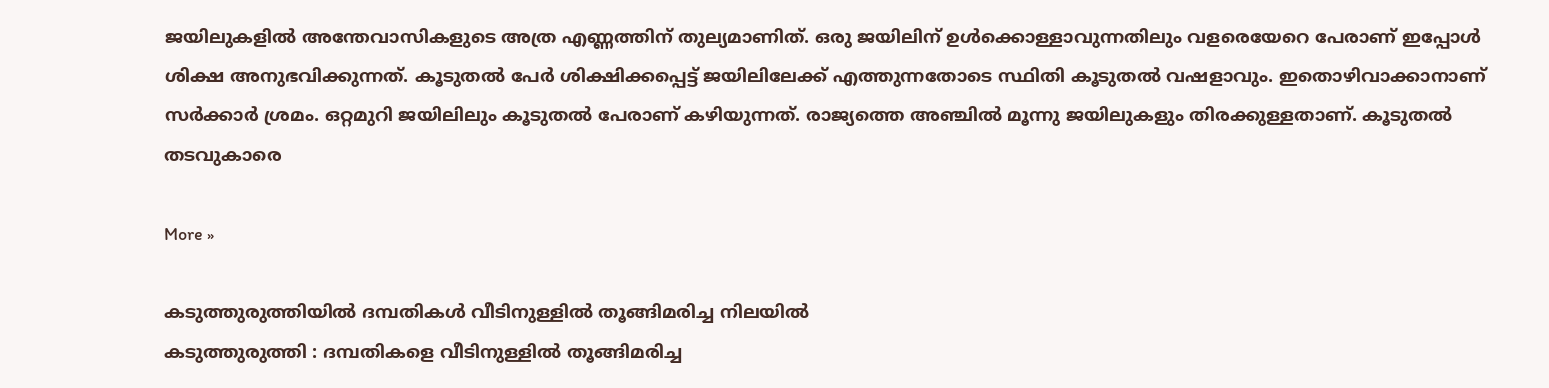ജയിലുകളില്‍ അന്തേവാസികളുടെ അത്ര എണ്ണത്തിന് തുല്യമാണിത്. ഒരു ജയിലിന് ഉള്‍ക്കൊള്ളാവുന്നതിലും വളരെയേറെ പേരാണ് ഇപ്പോള്‍ ശിക്ഷ അനുഭവിക്കുന്നത്. കൂടുതല്‍ പേര്‍ ശിക്ഷിക്കപ്പെട്ട് ജയിലിലേക്ക് എത്തുന്നതോടെ സ്ഥിതി കൂടുതല്‍ വഷളാവും. ഇതൊഴിവാക്കാനാണ് സര്‍ക്കാര്‍ ശ്രമം. ഒറ്റമുറി ജയിലിലും കൂടുതല്‍ പേരാണ് കഴിയുന്നത്. രാജ്യത്തെ അഞ്ചില്‍ മൂന്നു ജയിലുകളും തിരക്കുള്ളതാണ്. കൂടുതല്‍ തടവുകാരെ

More »

കടുത്തുരുത്തിയില്‍ ദമ്പതികള്‍ വീടിനുള്ളില്‍ തൂങ്ങിമരിച്ച നിലയില്‍
കടുത്തുരുത്തി : ദമ്പതികളെ വീടിനുള്ളില്‍ തൂങ്ങിമരിച്ച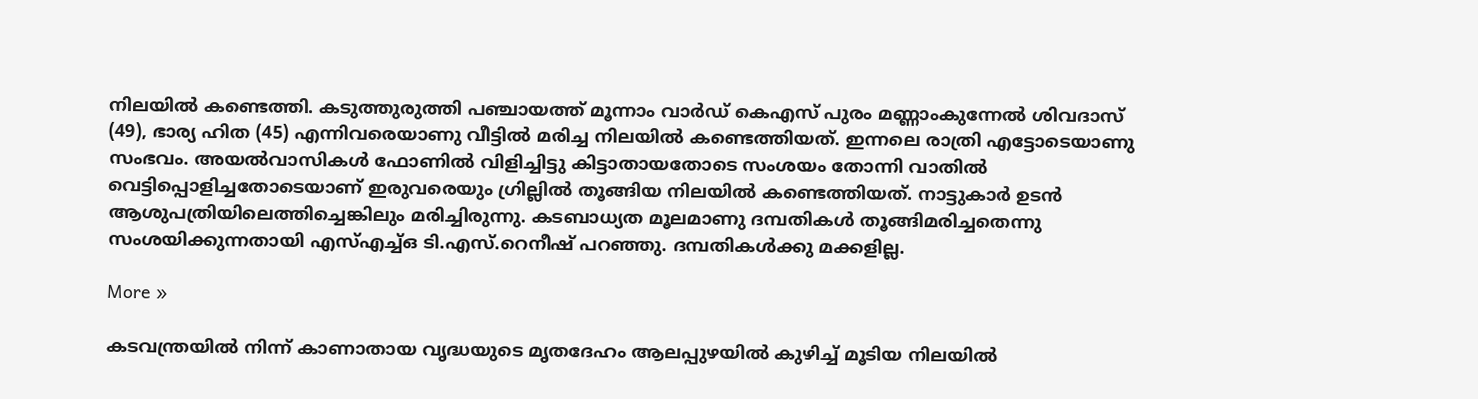നിലയില്‍ കണ്ടെത്തി. കടുത്തുരുത്തി പഞ്ചായത്ത് മൂന്നാം വാര്‍ഡ് കെഎസ് പുരം മണ്ണാംകുന്നേല്‍ ശിവദാസ് (49), ഭാര്യ ഹിത (45) എന്നിവരെയാണു വീട്ടി‍ല്‍ മരിച്ച നിലയില്‍ കണ്ടെത്തിയത്. ഇന്നലെ രാത്രി എ‌‌ട്ടോടെയാണു സംഭവം. അയല്‍വാസികള്‍ ഫോണില്‍ വിളിച്ചിട്ടു കിട്ടാതായതോടെ സംശയം തോന്നി വാതില്‍ വെട്ടിപ്പൊളിച്ചതോടെയാണ് ഇരുവരെയും ഗ്രില്ലില്‍ തൂങ്ങിയ നിലയില്‍ കണ്ടെത്തിയത്. നാട്ടുകാര്‍ ഉടന്‍ ആശുപത്രിയിലെത്തിച്ചെങ്കിലും മരിച്ചിരുന്നു. കടബാധ്യത മൂലമാണു ദമ്പതികള്‍ തൂങ്ങിമരിച്ചതെന്നു സംശയിക്കുന്നതായി എസ്എച്ച്ഒ ടി.എസ്.റെനീഷ് പറഞ്ഞു. ദമ്പതികള്‍ക്കു മക്കളില്ല.

More »

കടവന്ത്രയില്‍ നിന്ന് കാണാതായ വൃദ്ധയുടെ മൃതദേഹം ആലപ്പുഴയില്‍ കുഴിച്ച് മൂടിയ നിലയില്‍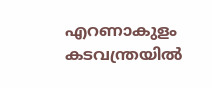എറണാകുളം കടവന്ത്രയില്‍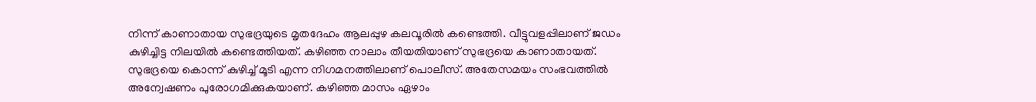നിന്ന് കാണാതായ സുഭദ്രയുടെ മൃതദേഹം ആലപ്പുഴ കലവൂരില്‍ കണ്ടെത്തി. വീട്ടുവളപ്പിലാണ് ജഡം കുഴിച്ചിട്ട നിലയില്‍ കണ്ടെത്തിയത്. കഴിഞ്ഞ നാലാം തീയതിയാണ് സുഭദ്രയെ കാണാതായത്. സുഭദ്രയെ കൊന്ന് കുഴിച്ച് മൂടി എന്ന നിഗമനത്തിലാണ് പൊലീസ്. അതേസമയം സംഭവത്തില്‍ അന്വേഷണം പുരോഗമിക്കുകയാണ്. കഴിഞ്ഞ മാസം ഏഴാം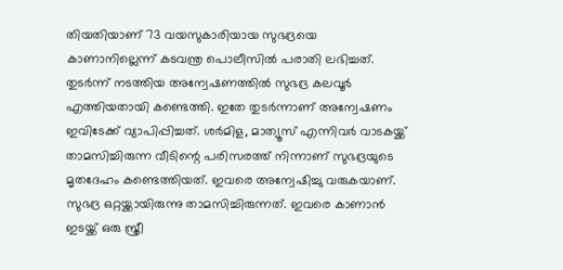തിയതിയാണ് 73 വയസുകാരിയായ സുഭദ്രയെ കാണാനില്ലെന്ന് കടവന്ത്ര പൊലീസില്‍ പരാതി ലഭിച്ചത്. തുടര്‍ന്ന് നടത്തിയ അന്വേഷണത്തില്‍ സുഭദ്ര കലവൂര്‍ എത്തിയതായി കണ്ടെത്തി. ഇതേ തുടര്‍ന്നാണ് അന്വേഷണം ഇവിടേക്ക് വ്യാപിപ്പിച്ചത്. ശര്‍മിള, മാത്യൂസ് എന്നിവര്‍ വാടകയ്ക്ക് താമസിച്ചിരുന്ന വീടിന്റെ പരിസരത്ത് നിന്നാണ് സുഭദ്രയുടെ മൃതദേഹം കണ്ടെത്തിയത്. ഇവരെ അന്വേഷിച്ചു വരുകയാണ്. സുഭദ്ര ഒറ്റയ്ക്കായിരുന്നു താമസിച്ചിരുന്നത്. ഇവരെ കാണാന്‍ ഇടയ്ക്ക് ഒരു സ്ത്രീ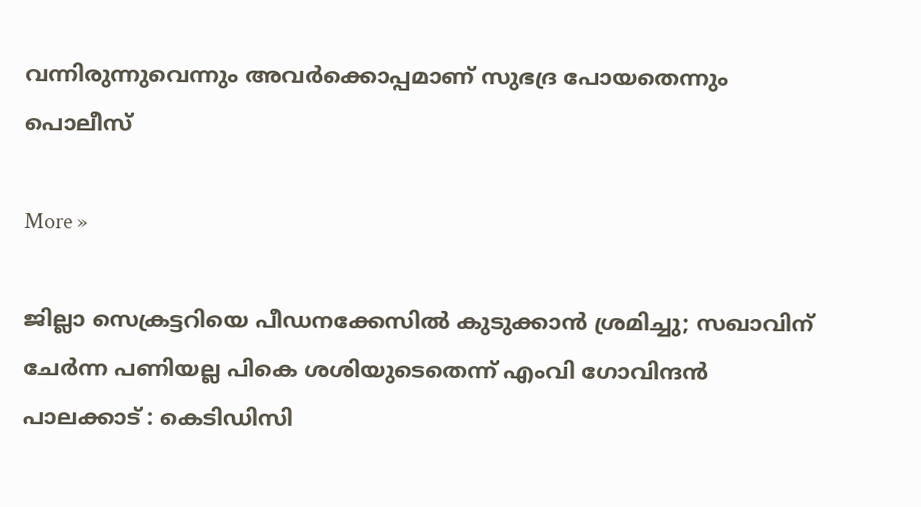വന്നിരുന്നുവെന്നും അവര്‍ക്കൊപ്പമാണ് സുഭദ്ര പോയതെന്നും പൊലീസ്

More »

ജില്ലാ സെക്രട്ടറിയെ പീഡനക്കേസില്‍ കുടുക്കാന്‍ ശ്രമിച്ചു; സഖാവിന് ചേര്‍ന്ന പണിയല്ല പികെ ശശിയുടെതെന്ന് എംവി ഗോവിന്ദന്‍
പാലക്കാട് : കെടിഡിസി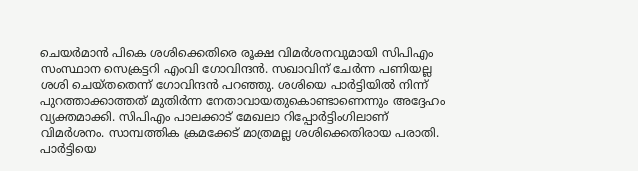ചെയര്‍മാന്‍ പികെ ശശിക്കെതിരെ രൂക്ഷ വിമര്‍ശനവുമായി സിപിഎം സംസ്ഥാന സെക്രട്ടറി എംവി ഗോവിന്ദന്‍. സഖാവിന് ചേര്‍ന്ന പണിയല്ല ശശി ചെയ്‌തതെന്ന് ഗോവിന്ദന്‍ പറഞ്ഞു. ശശിയെ പാര്‍ട്ടിയില്‍ നിന്ന് പുറത്താക്കാത്തത് മുതിര്‍ന്ന നേതാവായതുകൊണ്ടാണെന്നും അദ്ദേഹം വ്യക്തമാക്കി. സിപിഎം പാലക്കാട് മേഖലാ റിപ്പോര്‍ട്ടിംഗിലാണ് വിമര്‍ശനം. സാമ്പത്തിക ക്രമക്കേട് മാത്രമല്ല ശശിക്കെതിരായ പരാതി. പാര്‍ട്ടിയെ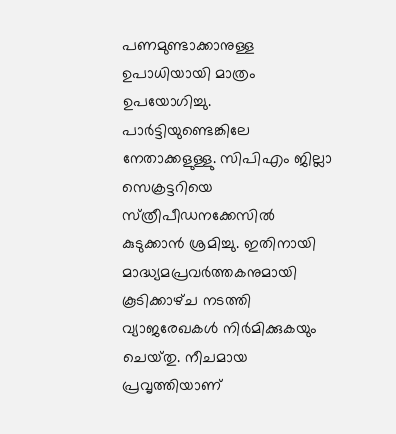പണമുണ്ടാക്കാനുള്ള ഉപാധിയായി മാത്രം ഉപയോഗിച്ചു. പാര്‍ട്ടിയുണ്ടെങ്കിലേ നേതാക്കളുള്ളു. സിപിഎം ജില്ലാ സെക്രട്ടറിയെ സ്‌ത്രീപീഡനക്കേസില്‍ കുടുക്കാന്‍ ശ്രമിച്ചു. ഇതിനായി മാദ്ധ്യമപ്രവര്‍ത്തകനുമായി കൂടിക്കാഴ്‌ച നടത്തി വ്യാജരേഖകള്‍ നിര്‍മിക്കുകയും ചെയ്‌തു. നീചമായ പ്രവൃത്തിയാണ്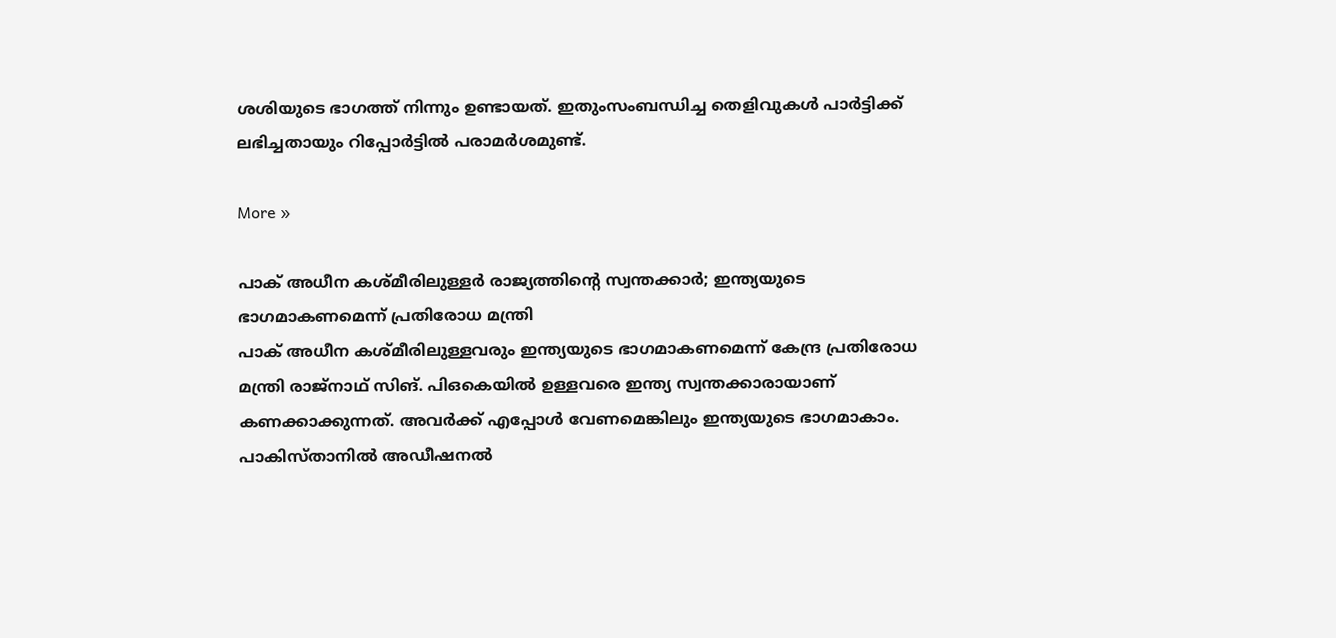ശശിയുടെ ഭാഗത്ത് നിന്നും ഉണ്ടായത്. ഇതുംസംബന്ധിച്ച തെളിവുകള്‍ പാര്‍ട്ടിക്ക് ലഭിച്ചതായും റിപ്പോര്‍ട്ടില്‍ പരാമര്‍ശമുണ്ട്.

More »

പാക് അധീന കശ്മീരിലുള്ളര്‍ രാജ്യത്തിന്റെ സ്വന്തക്കാര്‍; ഇന്ത്യയുടെ ഭാഗമാകണമെന്ന് പ്രതിരോധ മന്ത്രി
പാക് അധീന കശ്മീരിലുള്ളവരും ഇന്ത്യയുടെ ഭാഗമാകണമെന്ന് കേന്ദ്ര പ്രതിരോധ മന്ത്രി രാജ്നാഥ് സിങ്. പിഒകെയില്‍ ഉള്ളവരെ ഇന്ത്യ സ്വന്തക്കാരായാണ് കണക്കാക്കുന്നത്. അവര്‍ക്ക് എപ്പോള്‍ വേണമെങ്കിലും ഇന്ത്യയുടെ ഭാഗമാകാം. പാകിസ്താനില്‍ അഡീഷനല്‍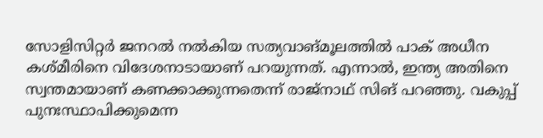സോളിസിറ്റര്‍ ജനറല്‍ നല്‍കിയ സത്യവാങ്മൂലത്തില്‍ പാക് അധീന കശ്മീരിനെ വിദേശനാടായാണ് പറയുന്നത്. എന്നാല്‍, ഇന്ത്യ അതിനെ സ്വന്തമായാണ് കണക്കാക്കുന്നതെന്ന് രാജ്നാഥ് സിങ് പറഞ്ഞു. വകുപ്പ് പുനഃസ്ഥാപിക്കുമെന്ന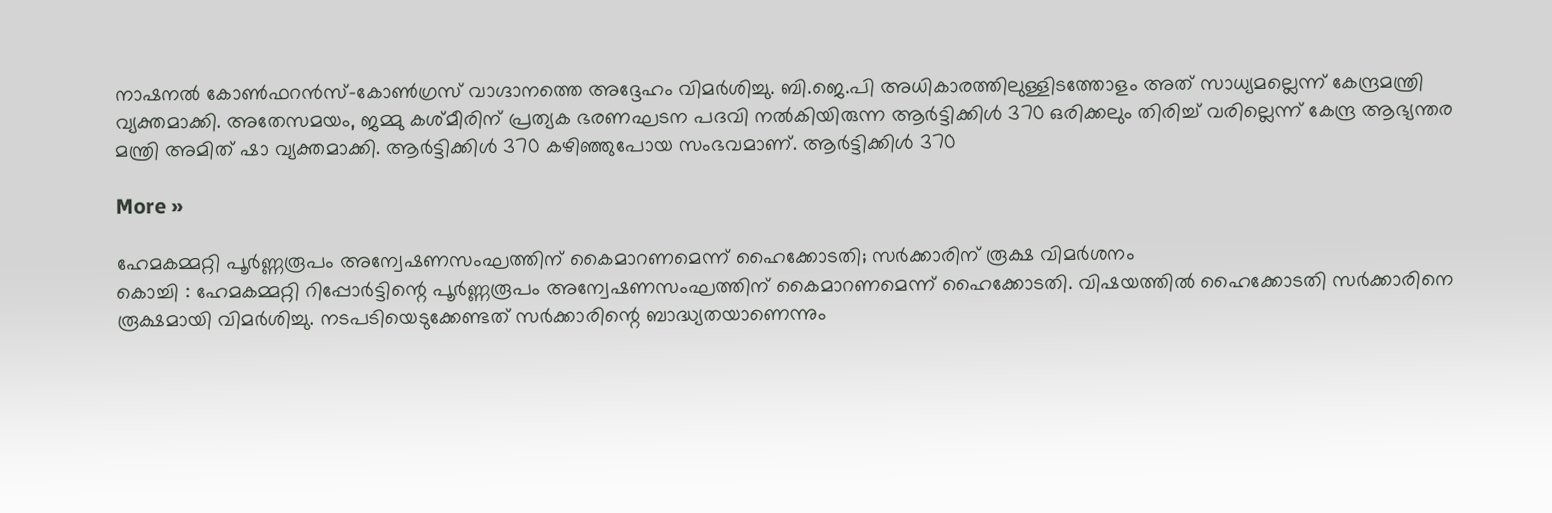നാഷനല്‍ കോണ്‍ഫറന്‍സ്-കോണ്‍ഗ്രസ് വാഗ്ദാനത്തെ അദ്ദേഹം വിമര്‍ശിച്ചു. ബി.ജെ.പി അധികാരത്തിലുള്ളിടത്തോളം അത് സാധ്യമല്ലെന്ന് കേന്ദ്രമന്ത്രി വ്യക്തമാക്കി. അതേസമയം, ജമ്മു കശ്മീരിന് പ്രത്യക ഭരണഘടന പദവി നല്‍കിയിരുന്ന ആര്‍ട്ടിക്കിള്‍ 370 ഒരിക്കലും തിരിച്ച് വരില്ലെന്ന് കേന്ദ്ര ആഭ്യന്തര മന്ത്രി അമിത് ഷാ വ്യക്തമാക്കി. ആര്‍ട്ടിക്കിള്‍ 370 കഴിഞ്ഞുപോയ സംഭവമാണ്. ആര്‍ട്ടിക്കിള്‍ 370

More »

ഹേമകമ്മറ്റി പൂര്‍ണ്ണരൂപം അന്വേഷണസംഘത്തിന് കൈമാറണമെന്ന് ഹൈക്കോടതി; സര്‍ക്കാരിന് രൂക്ഷ വിമര്‍ശനം
കൊച്ചി : ഹേമകമ്മറ്റി റിപ്പോര്‍ട്ടിന്റെ പൂര്‍ണ്ണരൂപം അന്വേഷണസംഘത്തിന് കൈമാറണമെന്ന് ഹൈക്കോടതി. വിഷയത്തില്‍ ഹൈക്കോടതി സര്‍ക്കാരിനെ രൂക്ഷമായി വിമര്‍ശിച്ചു. നടപടിയെടുക്കേണ്ടത് സര്‍ക്കാരിന്റെ ബാദ്ധ്യതയാണെന്നും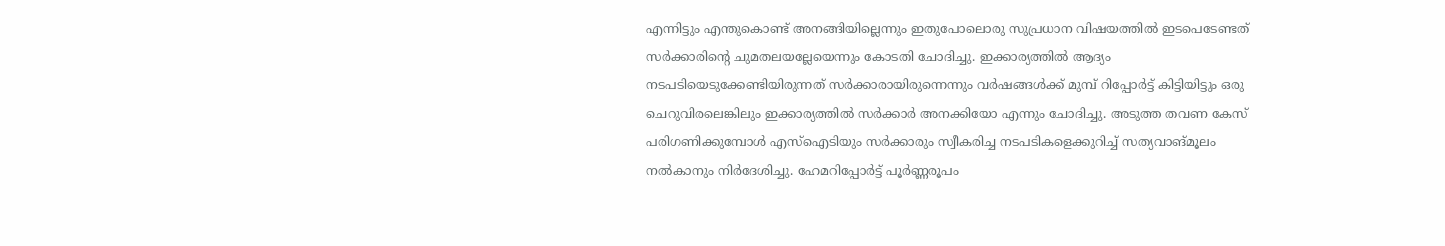എന്നിട്ടും എന്തുകൊണ്ട് അനങ്ങിയില്ലെന്നും ഇതുപോലൊരു സുപ്രധാന വിഷയത്തില്‍ ഇടപെടേണ്ടത് സര്‍ക്കാരിന്റെ ചുമതലയല്ലേയെന്നും കോടതി ചോദിച്ചു. ഇക്കാര്യത്തില്‍ ആദ്യം നടപടിയെടുക്കേണ്ടിയിരുന്നത് സര്‍ക്കാരായിരുന്നെന്നും വര്‍ഷങ്ങള്‍ക്ക് മുമ്പ് റിപ്പോര്‍ട്ട് കിട്ടിയിട്ടും ഒരു ചെറുവിരലെങ്കിലും ഇക്കാര്യത്തില്‍ സര്‍ക്കാര്‍ അനക്കിയോ എന്നും ചോദിച്ചു. അടുത്ത തവണ കേസ് പരിഗണിക്കുമ്പോള്‍ എസ്‌ഐടിയും സര്‍ക്കാരും സ്വീകരിച്ച നടപടികളെക്കുറിച്ച് സത്യവാങ്മൂലം നല്‍കാനും നിര്‍ദേശിച്ചു. ഹേമറിപ്പോര്‍ട്ട് പൂര്‍ണ്ണരൂപം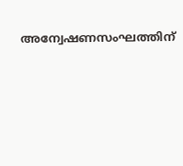അന്വേഷണസംഘത്തിന്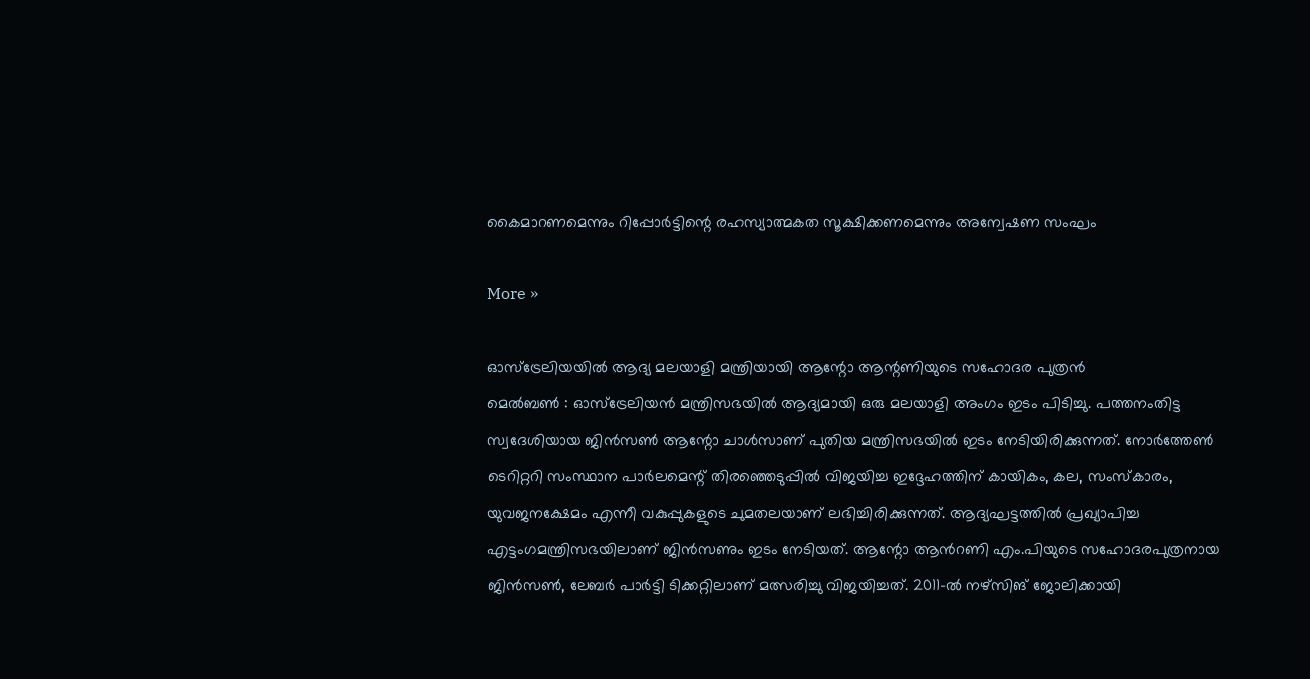കൈമാറണമെന്നും റിപ്പോര്‍ട്ടിന്റെ രഹസ്യാത്മകത സൂക്ഷിക്കണമെന്നും അന്വേഷണ സംഘം

More »

ഓസ്ട്രേലിയയില്‍ ആദ്യ മലയാളി മന്ത്രിയായി ആന്റോ ആന്റണിയുടെ സഹോദര പുത്രന്‍
മെല്‍ബണ്‍ : ഓസ്ട്രേലിയന്‍ മന്ത്രിസഭയില്‍ ആദ്യമായി ഒരു മലയാളി അംഗം ഇടം പിടിച്ചു. പത്തനംതിട്ട സ്വദേശിയായ ജിന്‍സണ്‍ ആന്റോ ചാള്‍സാണ് പുതിയ മന്ത്രിസഭയില്‍ ഇടം നേടിയിരിക്കുന്നത്. നോര്‍ത്തേണ്‍ ടെറിറ്ററി സംസ്ഥാന പാര്‍ലമെന്റ് തിരഞ്ഞെടുപ്പില്‍ വിജയിച്ച ഇദ്ദേഹത്തിന് കായികം, കല, സംസ്കാരം, യുവജനക്ഷേമം എന്നീ വകുപ്പുകളുടെ ചുമതലയാണ് ലഭിച്ചിരിക്കുന്നത്. ആദ്യഘട്ടത്തില്‍ പ്രഖ്യാപിച്ച എട്ടംഗമന്ത്രിസഭയിലാണ് ജിന്‍സണും ഇടം നേടിയത്. ആന്റോ ആന്‍റണി എം.പിയുടെ സഹോദരപുത്രനായ ജിന്‍സണ്‍, ലേബര്‍ പാര്‍ട്ടി ടിക്കറ്റിലാണ് മത്സരിച്ചു വിജയിച്ചത്. 2011-ല്‍ നഴ്സിങ് ജോലിക്കായി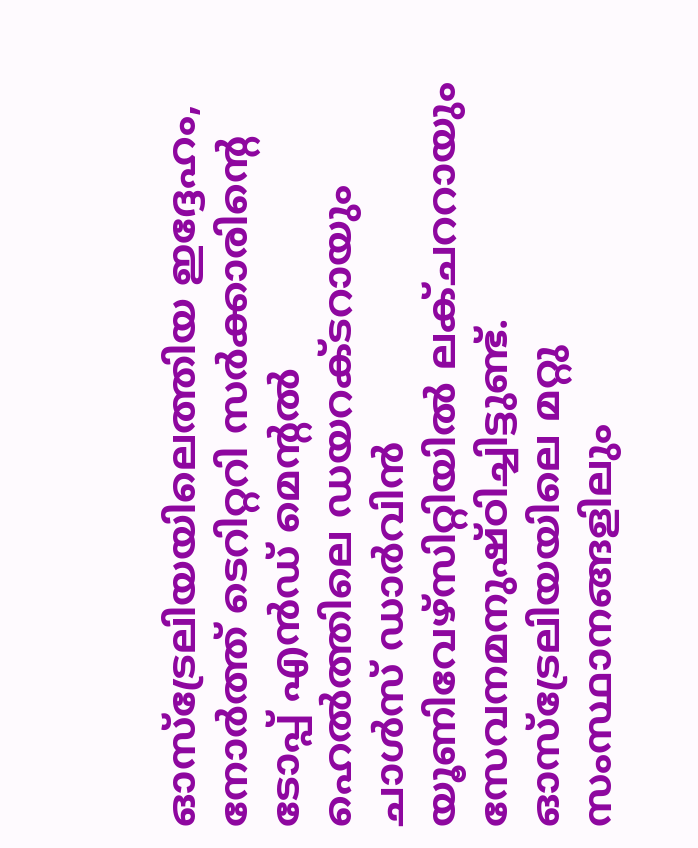ഓസ്ട്രേലിയയിലെത്തിയ ഇദ്ദേഹം, നോര്‍ത്ത് ടെറിറ്ററി സര്‍ക്കാരിന്റെ ടോപ്പ് എന്‍ഡ് മെന്റല്‍ ഹെല്‍ത്തിലെ ഡയറക്ടറായും ചാള്‍സ് ഡാര്‍വിന്‍ യൂണിവേഴ്സിറ്റിയില്‍ ലക്ചററായും സേവനമനുഷ്ഠിച്ചിട്ടുണ്ട്. ഓസ്ട്രേലിയയിലെ മറ്റു സംസ്ഥാനങ്ങളിലും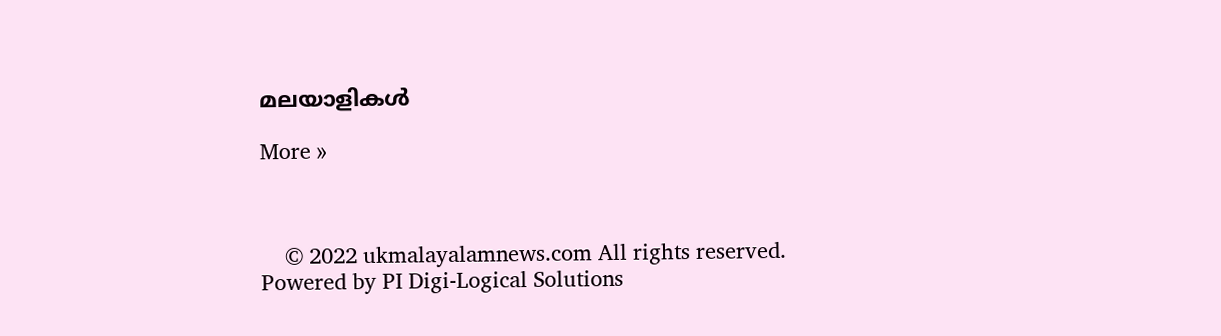മലയാളികള്‍

More »



    © 2022 ukmalayalamnews.com All rights reserved. Powered by PI Digi-Logical Solutions